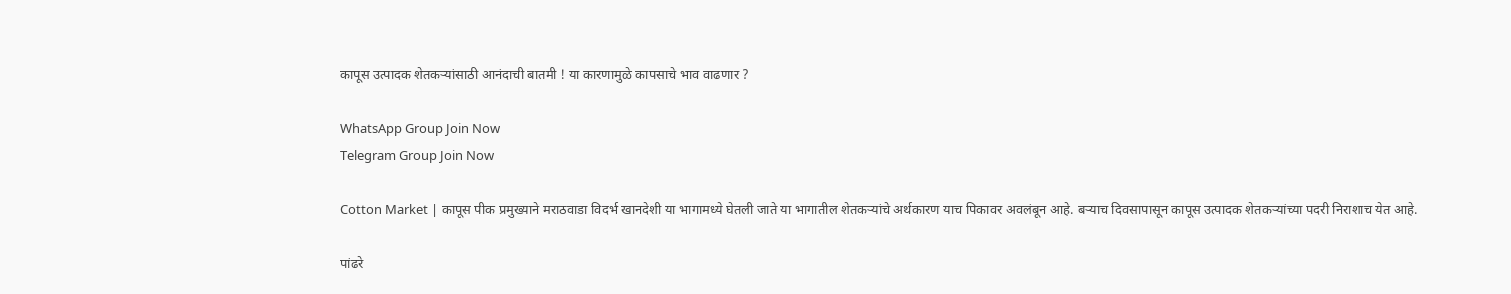कापूस उत्पादक शेतकऱ्यांसाठी आनंदाची बातमी ! या कारणामुळे कापसाचे भाव वाढणार ?

WhatsApp Group Join Now
Telegram Group Join Now

Cotton Market | कापूस पीक प्रमुख्याने मराठवाडा विदर्भ खानदेशी या भागामध्ये घेतली जाते या भागातील शेतकऱ्यांचे अर्थकारण याच पिकावर अवलंबून आहे. बऱ्याच दिवसापासून कापूस उत्पादक शेतकऱ्यांच्या पदरी निराशाच येत आहे.

पांढरे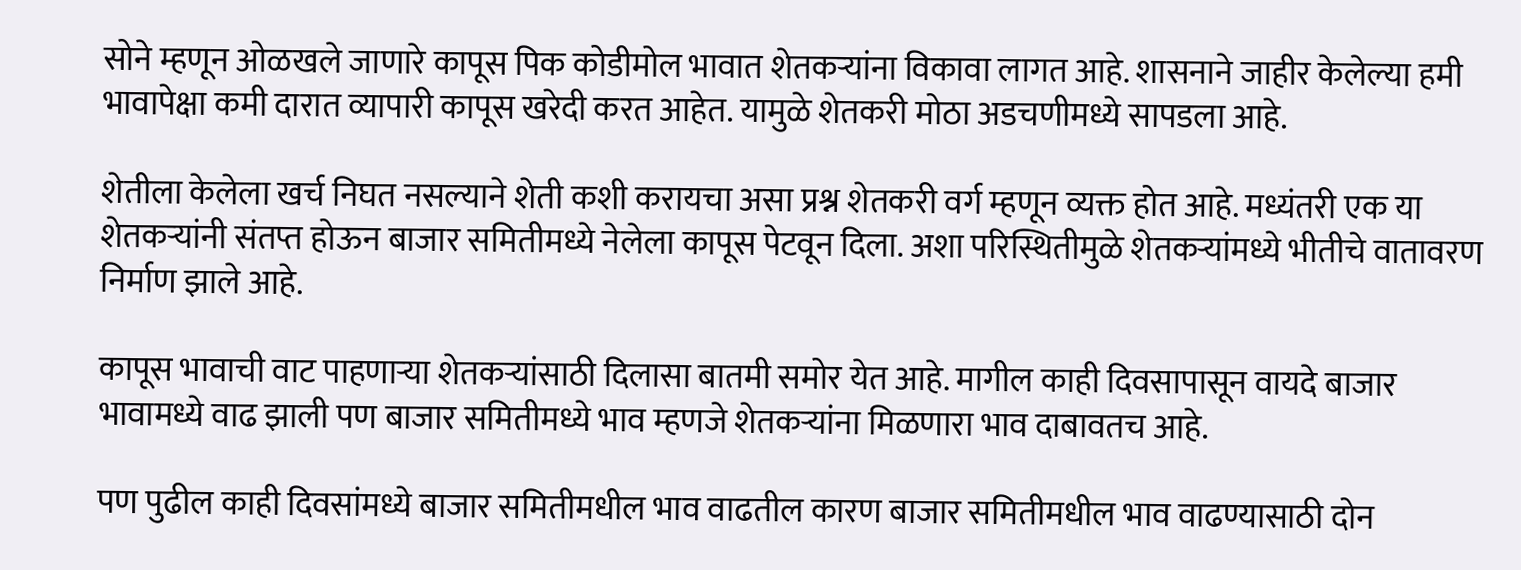सोने म्हणून ओळखले जाणारे कापूस पिक कोडीमोल भावात शेतकऱ्यांना विकावा लागत आहे. शासनाने जाहीर केलेल्या हमी भावापेक्षा कमी दारात व्यापारी कापूस खरेदी करत आहेत. यामुळे शेतकरी मोठा अडचणीमध्ये सापडला आहे.

शेतीला केलेला खर्च निघत नसल्याने शेती कशी करायचा असा प्रश्न शेतकरी वर्ग म्हणून व्यक्त होत आहे. मध्यंतरी एक या शेतकऱ्यांनी संतप्त होऊन बाजार समितीमध्ये नेलेला कापूस पेटवून दिला. अशा परिस्थितीमुळे शेतकऱ्यांमध्ये भीतीचे वातावरण निर्माण झाले आहे.

कापूस भावाची वाट पाहणाऱ्या शेतकऱ्यांसाठी दिलासा बातमी समोर येत आहे. मागील काही दिवसापासून वायदे बाजार भावामध्ये वाढ झाली पण बाजार समितीमध्ये भाव म्हणजे शेतकऱ्यांना मिळणारा भाव दाबावतच आहे.

पण पुढील काही दिवसांमध्ये बाजार समितीमधील भाव वाढतील कारण बाजार समितीमधील भाव वाढण्यासाठी दोन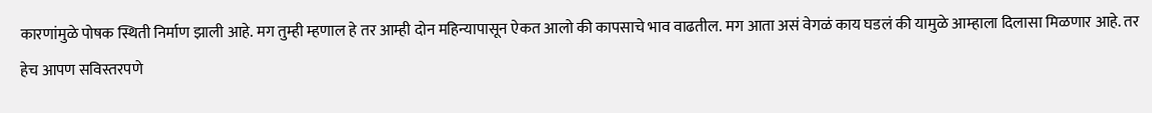कारणांमुळे पोषक स्थिती निर्माण झाली आहे. मग तुम्ही म्हणाल हे तर आम्ही दोन महिन्यापासून ऐकत आलो की कापसाचे भाव वाढतील. मग आता असं वेगळं काय घडलं की यामुळे आम्हाला दिलासा मिळणार आहे. तर हेच आपण सविस्तरपणे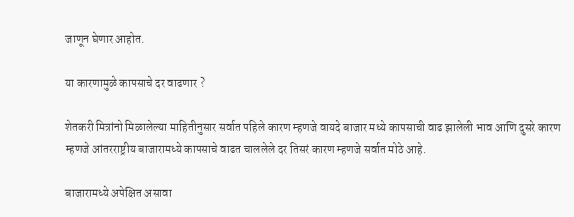जाणून घेणार आहोत.

या कारणामुळे कापसाचे दर वाढणार ?

शेतकरी मित्रांनो मिळालेल्या माहितीनुसार सर्वात पहिले कारण म्हणजे वायदे बाजार मध्ये कापसाची वाढ झालेली भाव आणि दुसरे कारण म्हणजे आंतरराष्ट्रीय बाजारामध्ये कापसाचे वाढत चाललेले दर तिसरं कारण म्हणजे सर्वात मोठे आहे.

बाजारामध्ये अपेक्षित असावा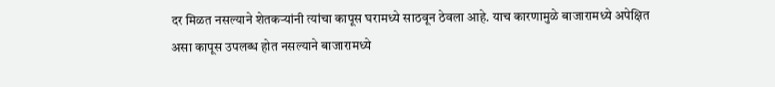दर मिळत नसल्याने शेतकऱ्यांनी त्यांचा कापूस घरामध्ये साठवून ठेवला आहे. याच कारणामुळे बाजारामध्ये अपेक्षित असा कापूस उपलब्ध होत नसल्याने बाजारामध्ये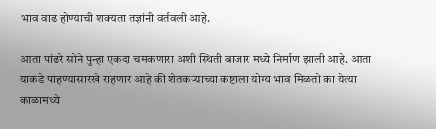भाव वाढ होण्याची शक्यता तज्ञांनी वर्तवली आहे.

आता पांढरे सोने पुन्हा एकदा चमकणारा अशी स्थिती बाजार मध्ये निर्माण झाली आहे. आता याकडे पाहण्यासारखे राहणार आहे की शेतकऱ्याच्या कष्टाला योग्य भाव मिळतो का येत्या काळामध्ये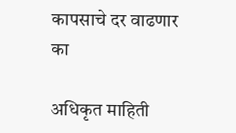कापसाचे दर वाढणार का

अधिकृत माहिती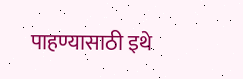पाहण्यासाठी इथे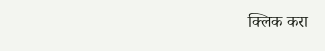क्लिक करा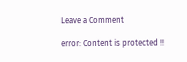Leave a Comment

error: Content is protected !!